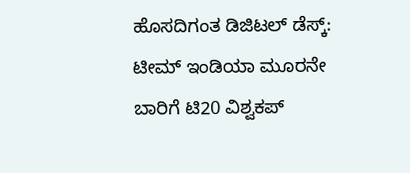ಹೊಸದಿಗಂತ ಡಿಜಿಟಲ್ ಡೆಸ್ಕ್:
ಟೀಮ್ ಇಂಡಿಯಾ ಮೂರನೇ ಬಾರಿಗೆ ಟಿ20 ವಿಶ್ವಕಪ್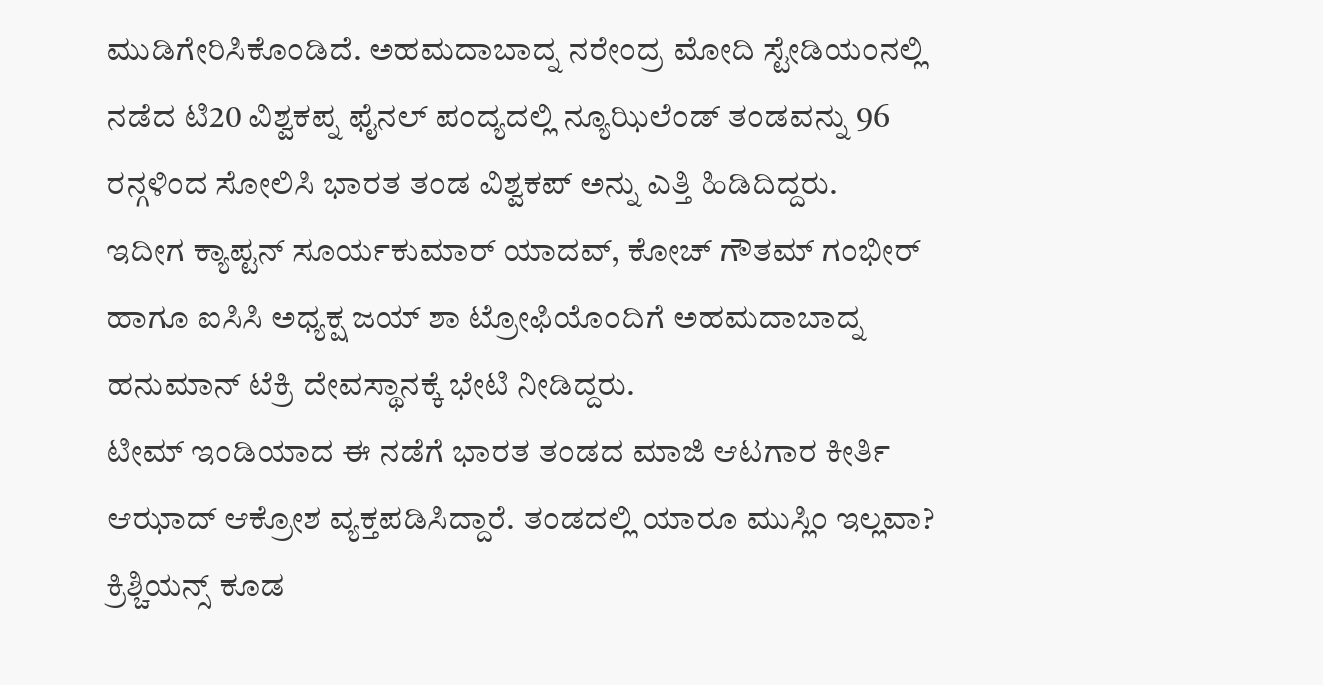ಮುಡಿಗೇರಿಸಿಕೊಂಡಿದೆ. ಅಹಮದಾಬಾದ್ನ ನರೇಂದ್ರ ಮೋದಿ ಸ್ಟೇಡಿಯಂನಲ್ಲಿ ನಡೆದ ಟಿ20 ವಿಶ್ವಕಪ್ನ ಫೈನಲ್ ಪಂದ್ಯದಲ್ಲಿ ನ್ಯೂಝಿಲೆಂಡ್ ತಂಡವನ್ನು 96 ರನ್ಗಳಿಂದ ಸೋಲಿಸಿ ಭಾರತ ತಂಡ ವಿಶ್ವಕಪ್ ಅನ್ನು ಎತ್ತಿ ಹಿಡಿದಿದ್ದರು.
ಇದೀಗ ಕ್ಯಾಪ್ಟನ್ ಸೂರ್ಯಕುಮಾರ್ ಯಾದವ್, ಕೋಚ್ ಗೌತಮ್ ಗಂಭೀರ್ ಹಾಗೂ ಐಸಿಸಿ ಅಧ್ಯಕ್ಷ ಜಯ್ ಶಾ ಟ್ರೋಫಿಯೊಂದಿಗೆ ಅಹಮದಾಬಾದ್ನ ಹನುಮಾನ್ ಟೆಕ್ರಿ ದೇವಸ್ಥಾನಕ್ಕೆ ಭೇಟಿ ನೀಡಿದ್ದರು.
ಟೀಮ್ ಇಂಡಿಯಾದ ಈ ನಡೆಗೆ ಭಾರತ ತಂಡದ ಮಾಜಿ ಆಟಗಾರ ಕೀರ್ತಿ ಆಝಾದ್ ಆಕ್ರೋಶ ವ್ಯಕ್ತಪಡಿಸಿದ್ದಾರೆ. ತಂಡದಲ್ಲಿ ಯಾರೂ ಮುಸ್ಲಿಂ ಇಲ್ಲವಾ? ಕ್ರಿಶ್ಚಿಯನ್ಸ್ ಕೂಡ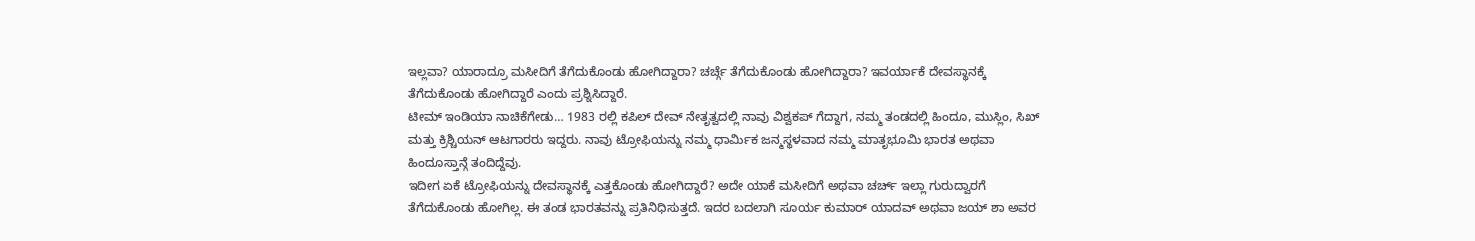ಇಲ್ಲವಾ? ಯಾರಾದ್ರೂ ಮಸೀದಿಗೆ ತೆಗೆದುಕೊಂಡು ಹೋಗಿದ್ದಾರಾ? ಚರ್ಚ್ಗೆ ತೆಗೆದುಕೊಂಡು ಹೋಗಿದ್ದಾರಾ? ಇವರ್ಯಾಕೆ ದೇವಸ್ಥಾನಕ್ಕೆ ತೆಗೆದುಕೊಂಡು ಹೋಗಿದ್ದಾರೆ ಎಂದು ಪ್ರಶ್ನಿಸಿದ್ದಾರೆ.
ಟೀಮ್ ಇಂಡಿಯಾ ನಾಚಿಕೆಗೇಡು… 1983 ರಲ್ಲಿ ಕಪಿಲ್ ದೇವ್ ನೇತೃತ್ವದಲ್ಲಿ ನಾವು ವಿಶ್ವಕಪ್ ಗೆದ್ದಾಗ, ನಮ್ಮ ತಂಡದಲ್ಲಿ ಹಿಂದೂ, ಮುಸ್ಲಿಂ, ಸಿಖ್ ಮತ್ತು ಕ್ರಿಶ್ಚಿಯನ್ ಆಟಗಾರರು ಇದ್ದರು. ನಾವು ಟ್ರೋಫಿಯನ್ನು ನಮ್ಮ ಧಾರ್ಮಿಕ ಜನ್ಮಸ್ಥಳವಾದ ನಮ್ಮ ಮಾತೃಭೂಮಿ ಭಾರತ ಅಥವಾ ಹಿಂದೂಸ್ತಾನ್ಗೆ ತಂದಿದ್ದೆವು.
ಇದೀಗ ಏಕೆ ಟ್ರೋಫಿಯನ್ನು ದೇವಸ್ಥಾನಕ್ಕೆ ಎತ್ತಕೊಂಡು ಹೋಗಿದ್ದಾರೆ? ಅದೇ ಯಾಕೆ ಮಸೀದಿಗೆ ಅಥವಾ ಚರ್ಚ್ ಇಲ್ಲಾ ಗುರುದ್ವಾರಗೆ ತೆಗೆದುಕೊಂಡು ಹೋಗಿಲ್ಲ. ಈ ತಂಡ ಭಾರತವನ್ನು ಪ್ರತಿನಿಧಿಸುತ್ತದೆ. ಇದರ ಬದಲಾಗಿ ಸೂರ್ಯ ಕುಮಾರ್ ಯಾದವ್ ಅಥವಾ ಜಯ್ ಶಾ ಅವರ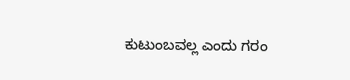ಕುಟುಂಬವಲ್ಲ ಎಂದು ಗರಂ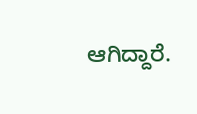ಆಗಿದ್ದಾರೆ.